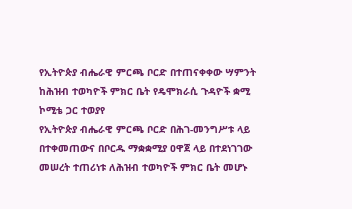የኢትዮጵያ ብሔራዊ ምርጫ ቦርድ በተጠናቀቀው ሣምንት ከሕዝብ ተወካዮች ምክር ቤት የዴሞክራሲ ጉዳዮች ቋሚ ኮሚቴ ጋር ተወያየ
የኢትዮጵያ ብሔራዊ ምርጫ ቦርድ በሕገ-መንግሥቱ ላይ በተቀመጠውና በቦርዱ ማቋቋሚያ ዐዋጀ ላይ በተደነገገው መሠረት ተጠሪነቱ ለሕዝብ ተወካዮች ምክር ቤት መሆኑ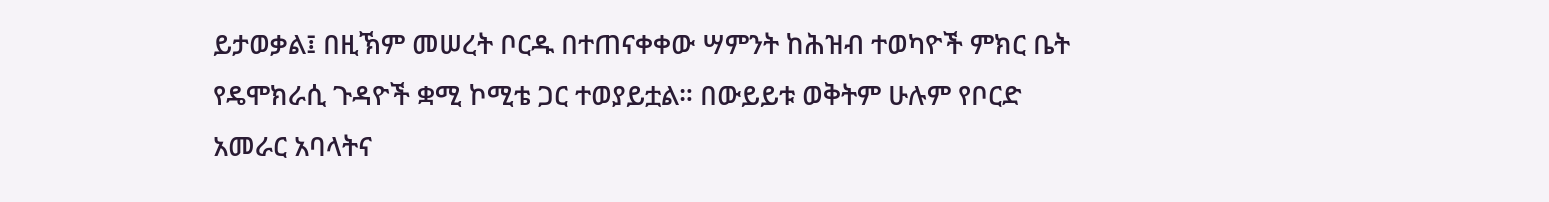ይታወቃል፤ በዚኽም መሠረት ቦርዱ በተጠናቀቀው ሣምንት ከሕዝብ ተወካዮች ምክር ቤት የዴሞክራሲ ጉዳዮች ቋሚ ኮሚቴ ጋር ተወያይቷል። በውይይቱ ወቅትም ሁሉም የቦርድ አመራር አባላትና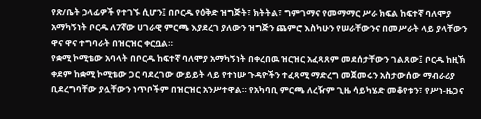የጽ/ቤት ኃላፊዎች የተገኙ ሲሆን፤ በቦርዱ የዕቅድ ዝግጅት፣ ክትትል፣ ግምገማና የመማማር ሥራ ክፍል ከፍተኛ ባለሞያ አማካኝነት ቦርዱ ለ7ኛው ሀገራዊ ምርጫ እያደረገ ያለውን ዝግጅን ጨምሮ እስካሁን የሠራቸውንና በመሥራት ላይ ያላቸውን ዋና ዋና ተግባራት በዝርዝር ቀርቧል።
የቋሚ ኮሚቴው አባላት በቦርዱ ከፍተኛ ባለሞያ አማካኝነት በቀረበዉ ዝርዝር አፈጻጸም መደሰታቸውን ገልጸው፤ ቦርዱ ከዚኽ ቀደም ከቋሚ ኮሚቴው ጋር ባደረገው ውይይት ላይ የተነሡ ጉዳዮችን ተፈጻሚ ማድረግ መጀመሩን አስታውሰው ማብራሪያ ቢደረግባቸው ያሏቸውን ነጥቦችም በዝርዝር አንሥተዋል። የአካባቢ ምርጫ ለረዥም ጊዜ ሳይካሄድ መቆየቱን፣ የሥነ-ዜጋና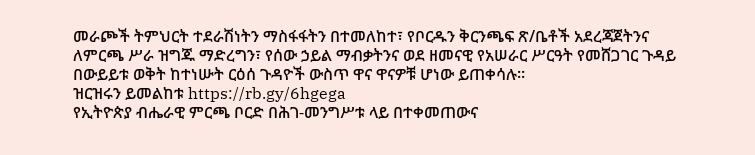መራጮች ትምህርት ተደራሽነትን ማስፋፋትን በተመለከተ፣ የቦርዱን ቅርንጫፍ ጽ/ቤቶች አደረጃጀትንና ለምርጫ ሥራ ዝግጁ ማድረግን፣ የሰው ኃይል ማብቃትንና ወደ ዘመናዊ የአሠራር ሥርዓት የመሸጋገር ጉዳይ በውይይቱ ወቅት ከተነሡት ርዕሰ ጉዳዮች ውስጥ ዋና ዋናዎቹ ሆነው ይጠቀሳሉ።
ዝርዝሩን ይመልከቱ https://rb.gy/6hgega
የኢትዮጵያ ብሔራዊ ምርጫ ቦርድ በሕገ-መንግሥቱ ላይ በተቀመጠውና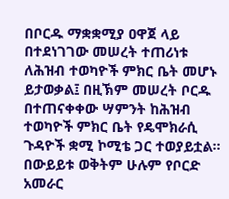በቦርዱ ማቋቋሚያ ዐዋጀ ላይ በተደነገገው መሠረት ተጠሪነቱ ለሕዝብ ተወካዮች ምክር ቤት መሆኑ ይታወቃል፤ በዚኽም መሠረት ቦርዱ በተጠናቀቀው ሣምንት ከሕዝብ ተወካዮች ምክር ቤት የዴሞክራሲ ጉዳዮች ቋሚ ኮሚቴ ጋር ተወያይቷል። በውይይቱ ወቅትም ሁሉም የቦርድ አመራር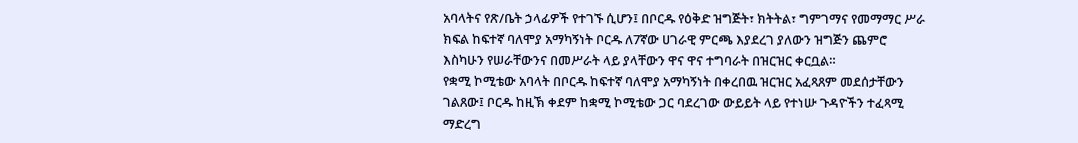አባላትና የጽ/ቤት ኃላፊዎች የተገኙ ሲሆን፤ በቦርዱ የዕቅድ ዝግጅት፣ ክትትል፣ ግምገማና የመማማር ሥራ ክፍል ከፍተኛ ባለሞያ አማካኝነት ቦርዱ ለ7ኛው ሀገራዊ ምርጫ እያደረገ ያለውን ዝግጅን ጨምሮ እስካሁን የሠራቸውንና በመሥራት ላይ ያላቸውን ዋና ዋና ተግባራት በዝርዝር ቀርቧል።
የቋሚ ኮሚቴው አባላት በቦርዱ ከፍተኛ ባለሞያ አማካኝነት በቀረበዉ ዝርዝር አፈጻጸም መደሰታቸውን ገልጸው፤ ቦርዱ ከዚኽ ቀደም ከቋሚ ኮሚቴው ጋር ባደረገው ውይይት ላይ የተነሡ ጉዳዮችን ተፈጻሚ ማድረግ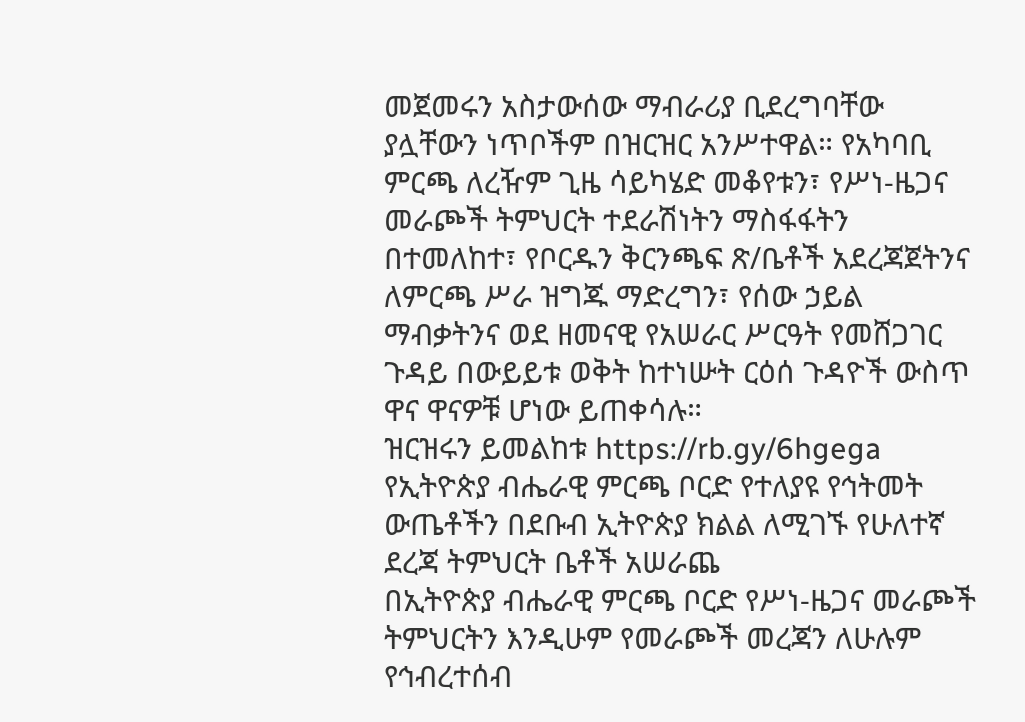መጀመሩን አስታውሰው ማብራሪያ ቢደረግባቸው ያሏቸውን ነጥቦችም በዝርዝር አንሥተዋል። የአካባቢ ምርጫ ለረዥም ጊዜ ሳይካሄድ መቆየቱን፣ የሥነ-ዜጋና መራጮች ትምህርት ተደራሽነትን ማስፋፋትን በተመለከተ፣ የቦርዱን ቅርንጫፍ ጽ/ቤቶች አደረጃጀትንና ለምርጫ ሥራ ዝግጁ ማድረግን፣ የሰው ኃይል ማብቃትንና ወደ ዘመናዊ የአሠራር ሥርዓት የመሸጋገር ጉዳይ በውይይቱ ወቅት ከተነሡት ርዕሰ ጉዳዮች ውስጥ ዋና ዋናዎቹ ሆነው ይጠቀሳሉ።
ዝርዝሩን ይመልከቱ https://rb.gy/6hgega
የኢትዮጵያ ብሔራዊ ምርጫ ቦርድ የተለያዩ የኅትመት ውጤቶችን በደቡብ ኢትዮጵያ ክልል ለሚገኙ የሁለተኛ ደረጃ ትምህርት ቤቶች አሠራጨ
በኢትዮጵያ ብሔራዊ ምርጫ ቦርድ የሥነ-ዜጋና መራጮች ትምህርትን እንዲሁም የመራጮች መረጃን ለሁሉም የኅብረተሰብ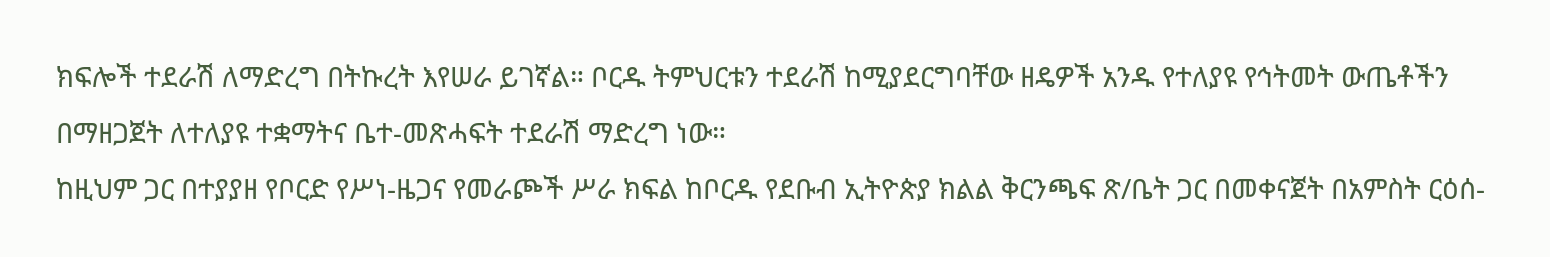ክፍሎች ተደራሽ ለማድረግ በትኩረት እየሠራ ይገኛል። ቦርዱ ትምህርቱን ተደራሽ ከሚያደርግባቸው ዘዴዎች አንዱ የተለያዩ የኅትመት ውጤቶችን በማዘጋጀት ለተለያዩ ተቋማትና ቤተ-መጽሓፍት ተደራሽ ማድረግ ነው።
ከዚህም ጋር በተያያዘ የቦርድ የሥነ-ዜጋና የመራጮች ሥራ ክፍል ከቦርዱ የደቡብ ኢትዮጵያ ክልል ቅርንጫፍ ጽ/ቤት ጋር በመቀናጀት በአምስት ርዕሰ-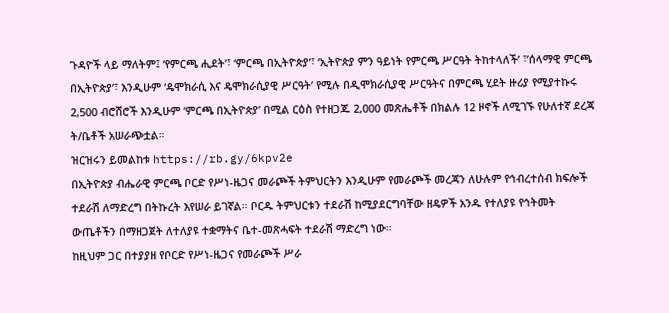ጉዳዮች ላይ ማለትም፤ ‘የምርጫ ሒደት’፣ ‘ምርጫ በኢትዮጵያ’፣ ‘ኢትዮጵያ ምን ዓይነት የምርጫ ሥርዓት ትከተላለች’ ፣’ሰላማዊ ምርጫ በኢትዮጵያ’፣ እንዲሁም ‘ዴሞክራሲ እና ዴሞክራሲያዊ ሥርዓት’ የሚሉ በዲሞክራሲያዊ ሥርዓትና በምርጫ ሂደት ዙሪያ የሚያተኩሩ 2,500 ብሮሸሮች እንዲሁም ‘ምርጫ በኢትዮጵያ’ በሚል ርዕስ የተዘጋጁ 2,000 መጽሔቶች በክልሉ 12 ዞኖች ለሚገኙ የሁለተኛ ደረጃ ት/ቤቶች አሠራጭቷል።
ዝርዝሩን ይመልከቱ https://rb.gy/6kpv2e
በኢትዮጵያ ብሔራዊ ምርጫ ቦርድ የሥነ-ዜጋና መራጮች ትምህርትን እንዲሁም የመራጮች መረጃን ለሁሉም የኅብረተሰብ ክፍሎች ተደራሽ ለማድረግ በትኩረት እየሠራ ይገኛል። ቦርዱ ትምህርቱን ተደራሽ ከሚያደርግባቸው ዘዴዎች አንዱ የተለያዩ የኅትመት ውጤቶችን በማዘጋጀት ለተለያዩ ተቋማትና ቤተ-መጽሓፍት ተደራሽ ማድረግ ነው።
ከዚህም ጋር በተያያዘ የቦርድ የሥነ-ዜጋና የመራጮች ሥራ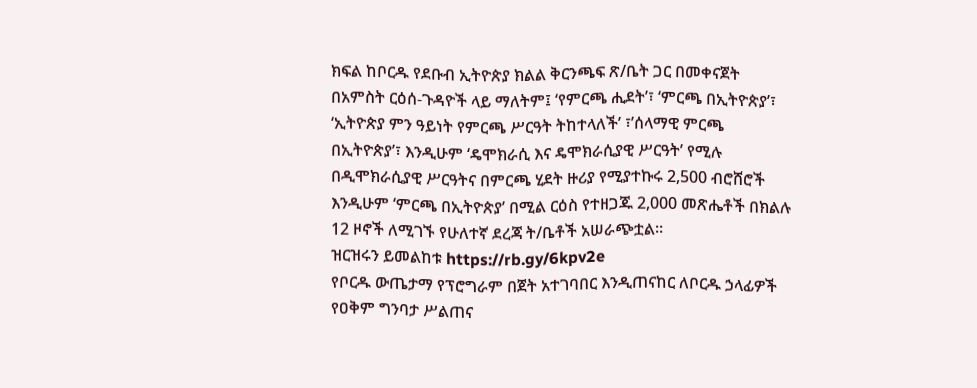ክፍል ከቦርዱ የደቡብ ኢትዮጵያ ክልል ቅርንጫፍ ጽ/ቤት ጋር በመቀናጀት በአምስት ርዕሰ-ጉዳዮች ላይ ማለትም፤ ‘የምርጫ ሒደት’፣ ‘ምርጫ በኢትዮጵያ’፣ ‘ኢትዮጵያ ምን ዓይነት የምርጫ ሥርዓት ትከተላለች’ ፣’ሰላማዊ ምርጫ በኢትዮጵያ’፣ እንዲሁም ‘ዴሞክራሲ እና ዴሞክራሲያዊ ሥርዓት’ የሚሉ በዲሞክራሲያዊ ሥርዓትና በምርጫ ሂደት ዙሪያ የሚያተኩሩ 2,500 ብሮሸሮች እንዲሁም ‘ምርጫ በኢትዮጵያ’ በሚል ርዕስ የተዘጋጁ 2,000 መጽሔቶች በክልሉ 12 ዞኖች ለሚገኙ የሁለተኛ ደረጃ ት/ቤቶች አሠራጭቷል።
ዝርዝሩን ይመልከቱ https://rb.gy/6kpv2e
የቦርዱ ውጤታማ የፕሮግራም በጀት አተገባበር እንዲጠናከር ለቦርዱ ኃላፊዎች የዐቅም ግንባታ ሥልጠና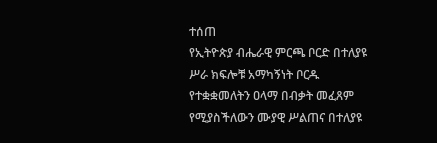ተሰጠ
የኢትዮጵያ ብሔራዊ ምርጫ ቦርድ በተለያዩ ሥራ ክፍሎቹ አማካኝነት ቦርዱ የተቋቋመለትን ዐላማ በብቃት መፈጸም የሚያስችለውን ሙያዊ ሥልጠና በተለያዩ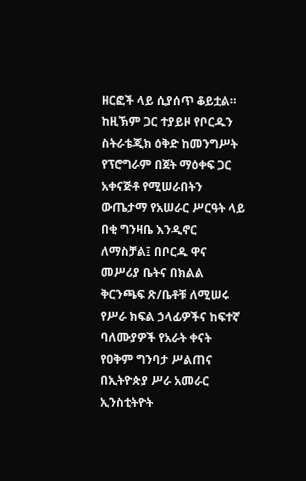ዘርፎች ላይ ሲያሰጥ ቆይቷል። ከዚኽም ጋር ተያይዞ የቦርዱን ስትራቴጂክ ዕቅድ ከመንግሥት የፕሮግራም በጀት ማዕቀፍ ጋር አቀናጅቶ የሚሠራበትን ውጤታማ የአሠራር ሥርዓት ላይ በቂ ግንዛቤ እንዲኖር ለማስቻል፤ በቦርዱ ዋና መሥሪያ ቤትና በክልል ቅርንጫፍ ጽ/ቤቶቹ ለሚሠሩ የሥራ ክፍል ኃላፊዎችና ከፍተኛ ባለሙያዎች የአራት ቀናት የዐቅም ግንባታ ሥልጠና በኢትዮጵያ ሥራ አመራር ኢንስቲትዮት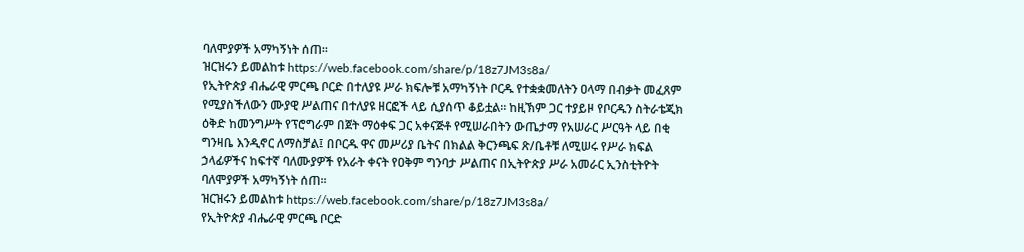ባለሞያዎች አማካኝነት ሰጠ፡፡
ዝርዝሩን ይመልከቱ https://web.facebook.com/share/p/18z7JM3s8a/
የኢትዮጵያ ብሔራዊ ምርጫ ቦርድ በተለያዩ ሥራ ክፍሎቹ አማካኝነት ቦርዱ የተቋቋመለትን ዐላማ በብቃት መፈጸም የሚያስችለውን ሙያዊ ሥልጠና በተለያዩ ዘርፎች ላይ ሲያሰጥ ቆይቷል። ከዚኽም ጋር ተያይዞ የቦርዱን ስትራቴጂክ ዕቅድ ከመንግሥት የፕሮግራም በጀት ማዕቀፍ ጋር አቀናጅቶ የሚሠራበትን ውጤታማ የአሠራር ሥርዓት ላይ በቂ ግንዛቤ እንዲኖር ለማስቻል፤ በቦርዱ ዋና መሥሪያ ቤትና በክልል ቅርንጫፍ ጽ/ቤቶቹ ለሚሠሩ የሥራ ክፍል ኃላፊዎችና ከፍተኛ ባለሙያዎች የአራት ቀናት የዐቅም ግንባታ ሥልጠና በኢትዮጵያ ሥራ አመራር ኢንስቲትዮት ባለሞያዎች አማካኝነት ሰጠ፡፡
ዝርዝሩን ይመልከቱ https://web.facebook.com/share/p/18z7JM3s8a/
የኢትዮጵያ ብሔራዊ ምርጫ ቦርድ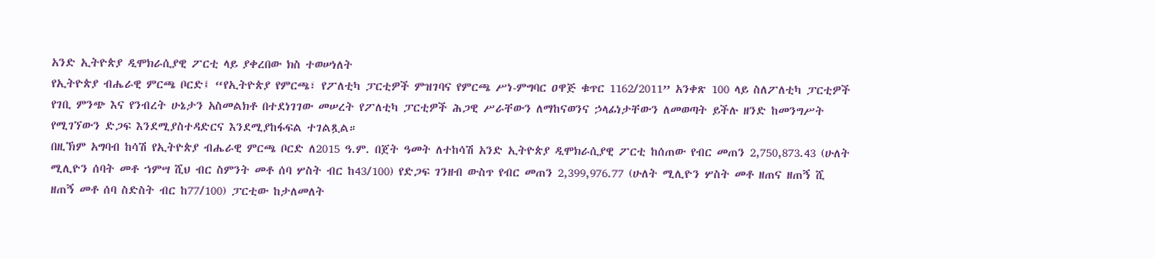አንድ ኢትዮጵያ ዲሞክራሲያዊ ፖርቲ ላይ ያቀረበው ክስ ተወሠነለት
የኢትዮጵያ ብሔራዊ ምርጫ ቦርድ፤ “የኢትዮጵያ የምርጫ፣ የፖለቲካ ፓርቲዎች ምዝገባና የምርጫ ሥነ-ምግባር ዐዋጅ ቁጥር 1162/2011” አንቀጽ 100 ላይ ስለፖለቲካ ፓርቲዎች የገቢ ምንጭ እና የንብረት ሁኔታን አስመልክቶ በተደነገገው መሠረት የፖለቲካ ፓርቲዎች ሕጋዊ ሥራቸውን ለማከናወንና ኃላፊነታቸውን ለመወጣት ይችሉ ዘንድ ከመንግሥት የሚገኘውን ድጋፍ እንደሚያስተዳድርና እንደሚያከፋፍል ተገልጿል።
በዚኽም አግባብ ከሳሽ የኢትዮጵያ ብሔራዊ ምርጫ ቦርድ ለ2015 ዓ.ም. በጀት ዓመት ለተከሳሽ አንድ ኢትዮጵያ ዲሞክራሲያዊ ፖርቲ ከሰጠው የብር መጠን 2,750,873.43 (ሁለት ሚሊዮን ሰባት መቶ ኀምሣ ሺህ ብር ስምንት መቶ ሰባ ሦስት ብር ከ43/100) የድጋፍ ገንዘብ ውስጥ የብር መጠን 2,399,976.77 (ሁለት ሚሊዮን ሦስት መቶ ዘጠና ዘጠኝ ሺ ዘጠኝ መቶ ሰባ ስድስት ብር ከ77/100) ፓርቲው ከታለመለት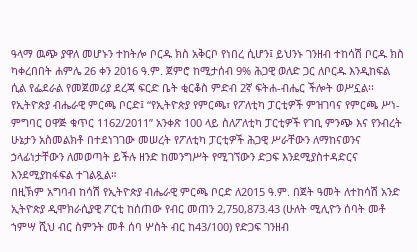ዓላማ ዉጭ ያዋለ መሆኑን ተከትሎ ቦርዱ ክስ አቅርቦ የነበረ ሲሆን፤ ይህንኑ ገንዘብ ተከሳሽ ቦርዱ ክስ ካቀረበበት ሐምሌ 26 ቀን 2016 ዓ.ም. ጀምሮ ከሚታሰብ 9% ሕጋዊ ወለድ ጋር ለቦርዱ እንዲከፍል ሲል የፌደራል የመጀመሪያ ደረጃ ፍርድ ቤት ቂርቆስ ምድብ 2ኛ ፍትሐ-ብሔር ችሎት ወሥኗል፡፡
የኢትዮጵያ ብሔራዊ ምርጫ ቦርድ፤ “የኢትዮጵያ የምርጫ፣ የፖለቲካ ፓርቲዎች ምዝገባና የምርጫ ሥነ-ምግባር ዐዋጅ ቁጥር 1162/2011” አንቀጽ 100 ላይ ስለፖለቲካ ፓርቲዎች የገቢ ምንጭ እና የንብረት ሁኔታን አስመልክቶ በተደነገገው መሠረት የፖለቲካ ፓርቲዎች ሕጋዊ ሥራቸውን ለማከናወንና ኃላፊነታቸውን ለመወጣት ይችሉ ዘንድ ከመንግሥት የሚገኘውን ድጋፍ እንደሚያስተዳድርና እንደሚያከፋፍል ተገልጿል።
በዚኽም አግባብ ከሳሽ የኢትዮጵያ ብሔራዊ ምርጫ ቦርድ ለ2015 ዓ.ም. በጀት ዓመት ለተከሳሽ አንድ ኢትዮጵያ ዲሞክራሲያዊ ፖርቲ ከሰጠው የብር መጠን 2,750,873.43 (ሁለት ሚሊዮን ሰባት መቶ ኀምሣ ሺህ ብር ስምንት መቶ ሰባ ሦስት ብር ከ43/100) የድጋፍ ገንዘብ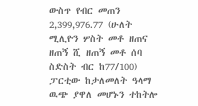ውስጥ የብር መጠን 2,399,976.77 (ሁለት ሚሊዮን ሦስት መቶ ዘጠና ዘጠኝ ሺ ዘጠኝ መቶ ሰባ ስድስት ብር ከ77/100) ፓርቲው ከታለመለት ዓላማ ዉጭ ያዋለ መሆኑን ተከትሎ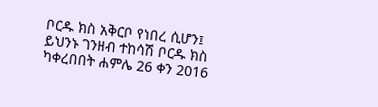ቦርዱ ክስ አቅርቦ የነበረ ሲሆን፤ ይህንኑ ገንዘብ ተከሳሽ ቦርዱ ክስ ካቀረበበት ሐምሌ 26 ቀን 2016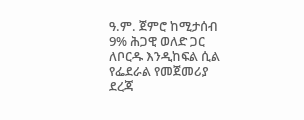ዓ.ም. ጀምሮ ከሚታሰብ 9% ሕጋዊ ወለድ ጋር ለቦርዱ እንዲከፍል ሲል የፌደራል የመጀመሪያ ደረጃ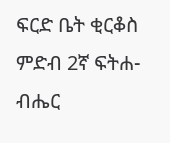ፍርድ ቤት ቂርቆስ ምድብ 2ኛ ፍትሐ-ብሔር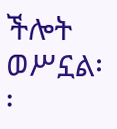ችሎት ወሥኗል፡፡